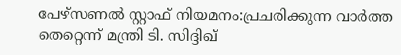പേഴ്സണൽ സ്റ്റാഫ് നിയമനം:പ്രചരിക്കുന്ന വാർത്ത തെറ്റെന്ന് മന്ത്രി ടി. സിദ്ദിഖ്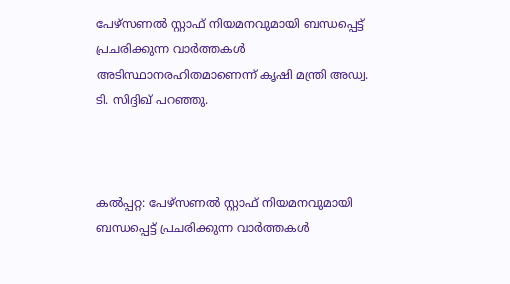പേഴ്സണൽ സ്റ്റാഫ് നിയമനവുമായി ബന്ധപ്പെട്ട് പ്രചരിക്കുന്ന വാർത്തകൾ അടിസ്ഥാനരഹിതമാണെന്ന് കൃഷി മന്ത്രി അഡ്വ. ടി. സിദ്ദിഖ് പറഞ്ഞു.



കൽപ്പറ്റ: പേഴ്സണൽ സ്റ്റാഫ് നിയമനവുമായി ബന്ധപ്പെട്ട് പ്രചരിക്കുന്ന വാർത്തകൾ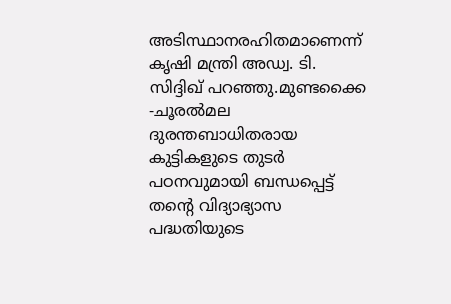അടിസ്ഥാനരഹിതമാണെന്ന് കൃഷി മന്ത്രി അഡ്വ. ടി. സിദ്ദിഖ് പറഞ്ഞു.മുണ്ടക്കൈ -ചൂരൽമല ദുരന്തബാധിതരായ കുട്ടികളുടെ തുടർ പഠനവുമായി ബന്ധപ്പെട്ട് തന്റെ വിദ്യാഭ്യാസ പദ്ധതിയുടെ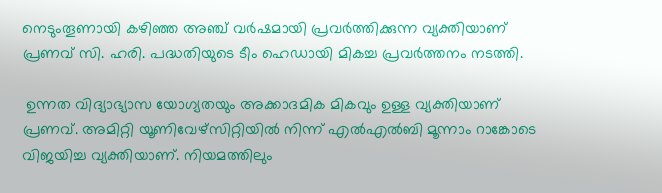നെടുംതൂണായി കഴിഞ്ഞ അഞ്ച് വർഷമായി പ്രവർത്തിക്കുന്ന വ്യക്തിയാണ് പ്രണവ് സി. ഹരി. പദ്ധതിയുടെ ടീം ഹെഡായി മികച്ച പ്രവർത്തനം നടത്തി.

 ഉന്നത വിദ്യാഭ്യാസ യോഗ്യതയും അക്കാദമിക മികവും ഉള്ള വ്യക്തിയാണ് പ്രണവ്. അമിറ്റി യൂണിവേഴ്‌സിറ്റിയിൽ നിന്ന് എൽഎൽബി മൂന്നാം റാങ്കോടെ വിജയിച്ച വ്യക്തിയാണ്. നിയമത്തിലും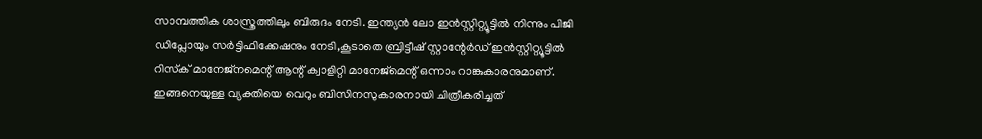സാമ്പത്തിക ശാസ്ത്രത്തിലും ബിരുദം നേടി. ഇന്ത്യൻ ലോ ഇൻസ്റ്റിറ്റ്യൂട്ടിൽ നിന്നും പിജി ഡിപ്ലോയും സർട്ടിഫിക്കേഷനും നേടി,കൂടാതെ ബ്രിട്ടീഷ് സ്റ്റാന്റേർഡ് ഇൻസ്റ്റിറ്റ്യൂട്ടിൽ റിസ്‌ക് മാനേജ്‌നമെന്റ് ആന്റ് ക്വാളിറ്റി മാനേജ്‌മെന്റ് ഒന്നാം റാങ്കുകാരനുമാണ്. ഇങ്ങനെയുള്ള വ്യക്തിയെ വെറും ബിസിനസുകാരനായി ചിത്രീകരിച്ചത്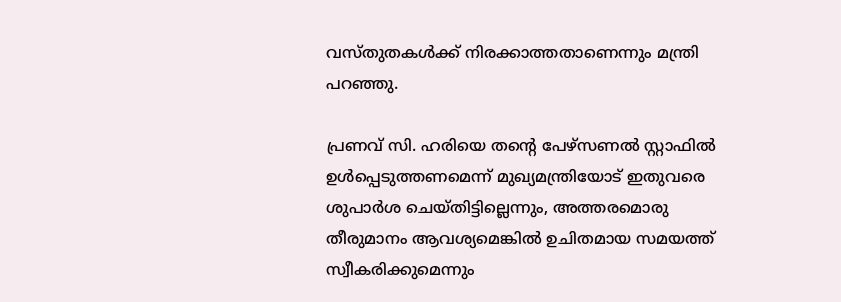വസ്തുതകൾക്ക് നിരക്കാത്തതാണെന്നും മന്ത്രി പറഞ്ഞു.

പ്രണവ് സി. ഹരിയെ തന്റെ പേഴ്സണൽ സ്റ്റാഫിൽ ഉൾപ്പെടുത്തണമെന്ന് മുഖ്യമന്ത്രിയോട് ഇതുവരെ ശുപാർശ ചെയ്തിട്ടില്ലെന്നും, അത്തരമൊരു തീരുമാനം ആവശ്യമെങ്കിൽ ഉചിതമായ സമയത്ത് സ്വീകരിക്കുമെന്നും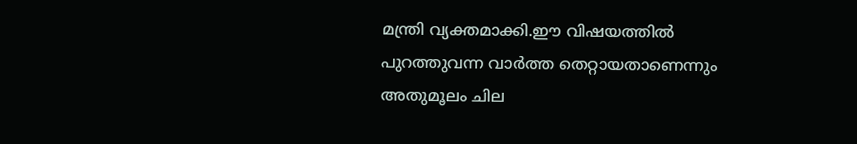മന്ത്രി വ്യക്തമാക്കി.ഈ വിഷയത്തിൽ പുറത്തുവന്ന വാർത്ത തെറ്റായതാണെന്നും അതുമൂലം ചില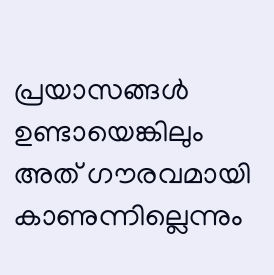പ്രയാസങ്ങൾ ഉണ്ടായെങ്കിലും അത് ഗൗരവമായി കാണുന്നില്ലെന്നും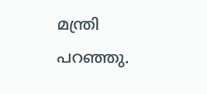മന്ത്രി പറഞ്ഞു.